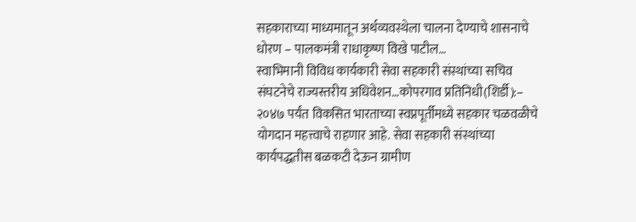सहकाराच्या माध्यमातून अर्थव्यवस्थेला चालना देण्याचे शासनाचे धोरण – पालकमंत्री राधाकृष्ण विखे पाटील…
स्वाभिमानी विविध कार्यकारी सेवा सहकारी संस्थांच्या सचिव संघटनेचे राज्यस्तरीय अधिवेशन…कोपरगाव प्रतिनिधी(शिर्डी):– २०४७ पर्यंत विकसित भारताच्या स्वप्नपूर्तीमध्ये सहकार चळवळीचे योगदान महत्त्वाचे राहणार आहे. सेवा सहकारी संस्थांच्या कार्यपद्धतीस बळकटी देऊन ग्रामीण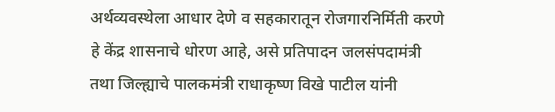अर्थव्यवस्थेला आधार देणे व सहकारातून रोजगारनिर्मिती करणे हे केंद्र शासनाचे धोरण आहे, असे प्रतिपादन जलसंपदामंत्री तथा जिल्ह्याचे पालकमंत्री राधाकृष्ण विखे पाटील यांनी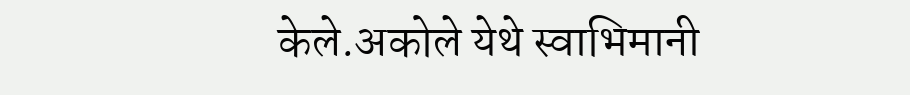केले.अकोले येथे स्वाभिमानी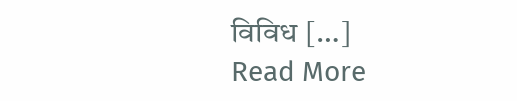विविध […]
Read More